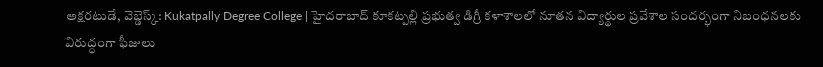అక్షరటుడే, వెబ్డెస్క్: Kukatpally Degree College | హైదరాబాద్ కూకట్పల్లి ప్రభుత్వ డిగ్రీ కళాశాలలో నూతన విద్యార్థుల ప్రవేశాల సందర్భంగా నిబంధనలకు విరుద్ధంగా ఫీజులు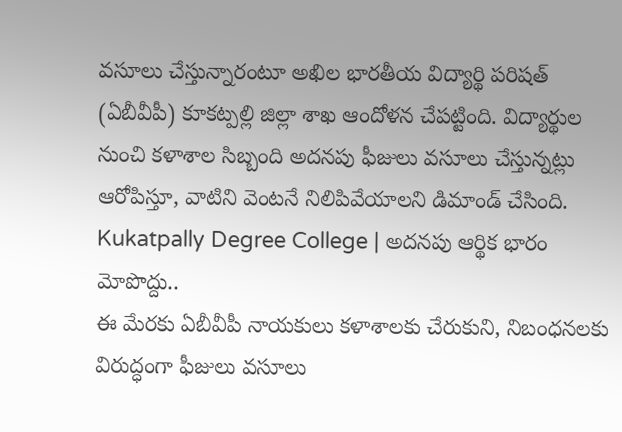వసూలు చేస్తున్నారంటూ అఖిల భారతీయ విద్యార్థి పరిషత్ (ఏబీవీపీ) కూకట్పల్లి జిల్లా శాఖ ఆందోళన చేపట్టింది. విద్యార్థుల నుంచి కళాశాల సిబ్బంది అదనపు ఫీజులు వసూలు చేస్తున్నట్లు ఆరోపిస్తూ, వాటిని వెంటనే నిలిపివేయాలని డిమాండ్ చేసింది.
Kukatpally Degree College | అదనపు ఆర్థిక భారం మోపొద్దు..
ఈ మేరకు ఏబీవీపీ నాయకులు కళాశాలకు చేరుకుని, నిబంధనలకు విరుద్ధంగా ఫీజులు వసూలు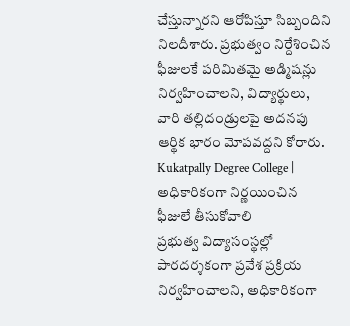చేస్తున్నారని ఆరోపిస్తూ సిబ్బందిని నిలదీశారు. ప్రభుత్వం నిర్దేశించిన ఫీజులకే పరిమితమై అడ్మిషన్లు నిర్వహించాలని, విద్యార్థులు, వారి తల్లిదండ్రులపై అదనపు ఆర్థిక భారం మోపవద్దని కోరారు.
Kukatpally Degree College | అధికారికంగా నిర్ణయించిన ఫీజులే తీసుకోవాలి
ప్రభుత్వ విద్యాసంస్థల్లో పారదర్శకంగా ప్రవేశ ప్రక్రియ నిర్వహించాలని, అధికారికంగా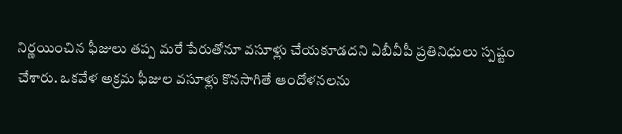నిర్ణయించిన ఫీజులు తప్ప మరే పేరుతోనూ వసూళ్లు చేయకూడదని ఏబీవీపీ ప్రతినిధులు స్పష్టం చేశారు. ఒకవేళ అక్రమ ఫీజుల వసూళ్లు కొనసాగితే ఆందోళనలను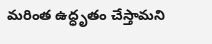మరింత ఉద్ధృతం చేస్తామని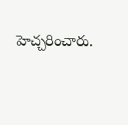హెచ్చరించారు.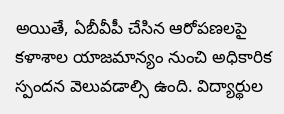అయితే, ఏబీవీపీ చేసిన ఆరోపణలపై కళాశాల యాజమాన్యం నుంచి అధికారిక స్పందన వెలువడాల్సి ఉంది. విద్యార్థుల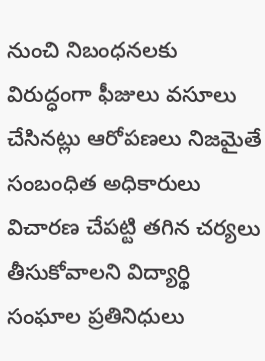నుంచి నిబంధనలకు విరుద్ధంగా ఫీజులు వసూలు చేసినట్లు ఆరోపణలు నిజమైతే సంబంధిత అధికారులు విచారణ చేపట్టి తగిన చర్యలు తీసుకోవాలని విద్యార్థి సంఘాల ప్రతినిధులు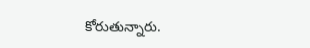కోరుతున్నారు.